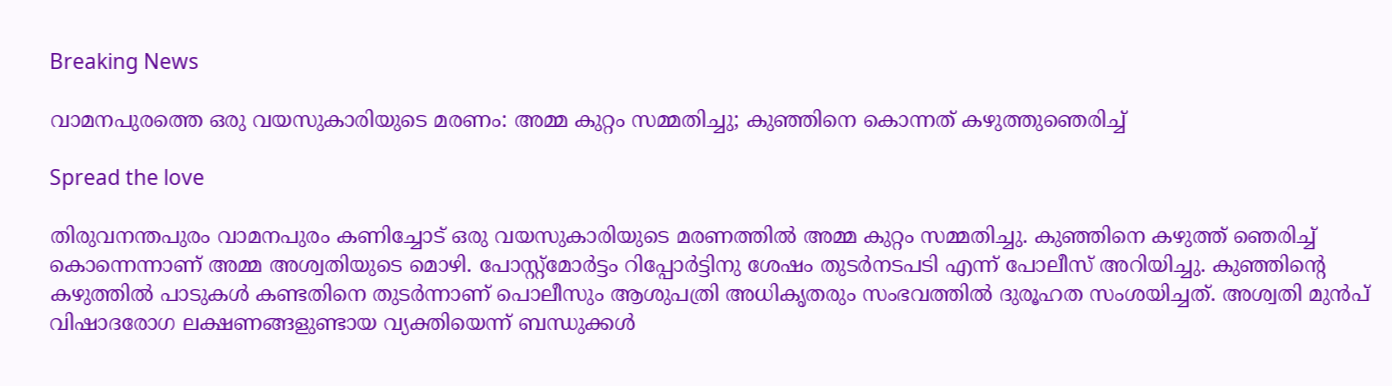Breaking News

വാമനപുരത്തെ ഒരു വയസുകാരിയുടെ മരണം: അമ്മ കുറ്റം സമ്മതിച്ചു; കുഞ്ഞിനെ കൊന്നത് കഴുത്തുഞെരിച്ച്

Spread the love

തിരുവനന്തപുരം വാമനപുരം കണിച്ചോട് ഒരു വയസുകാരിയുടെ മരണത്തില്‍ അമ്മ കുറ്റം സമ്മതിച്ചു. കുഞ്ഞിനെ കഴുത്ത് ഞെരിച്ച് കൊന്നെന്നാണ് അമ്മ അശ്വതിയുടെ മൊഴി. പോസ്റ്റ്‌മോര്‍ട്ടം റിപ്പോര്‍ട്ടിനു ശേഷം തുടര്‍നടപടി എന്ന് പോലീസ് അറിയിച്ചു. കുഞ്ഞിന്റെ കഴുത്തില്‍ പാടുകള്‍ കണ്ടതിനെ തുടര്‍ന്നാണ് പൊലീസും ആശുപത്രി അധികൃതരും സംഭവത്തില്‍ ദുരൂഹത സംശയിച്ചത്. അശ്വതി മുന്‍പ് വിഷാദരോഗ ലക്ഷണങ്ങളുണ്ടായ വ്യക്തിയെന്ന് ബന്ധുക്കള്‍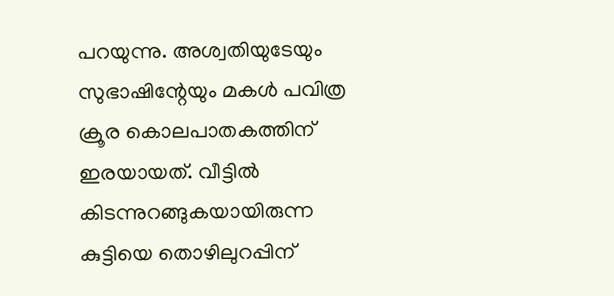പറയുന്നു. അശ്വതിയുടേയും സുഭാഷിന്റേയും മകള്‍ പവിത്ര ക്രൂര കൊലപാതകത്തിന് ഇരയായത്. വീട്ടില്‍ കിടന്നുറങ്ങുകയായിരുന്ന കുട്ടിയെ തൊഴിലുറപ്പിന്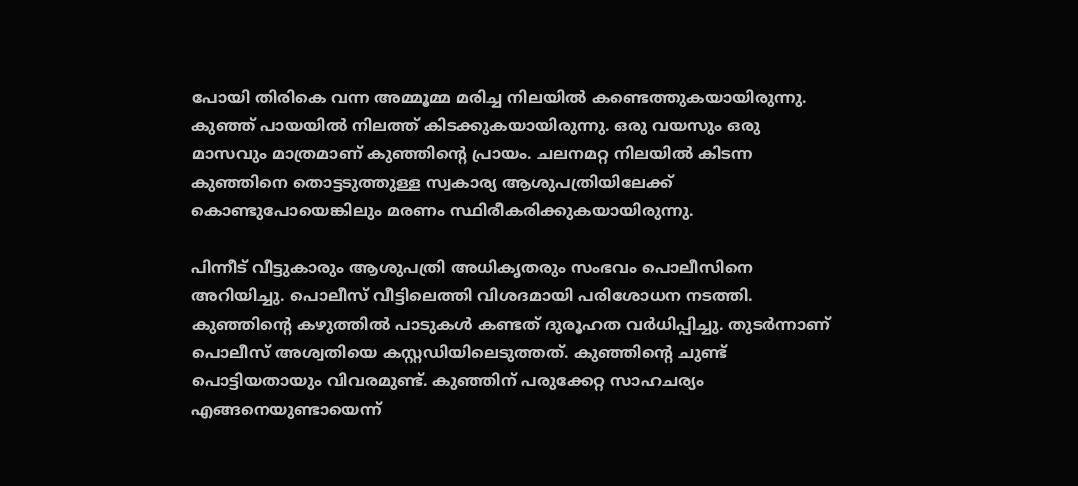പോയി തിരികെ വന്ന അമ്മൂമ്മ മരിച്ച നിലയില്‍ കണ്ടെത്തുകയായിരുന്നു. കുഞ്ഞ് പായയില്‍ നിലത്ത് കിടക്കുകയായിരുന്നു. ഒരു വയസും ഒരു മാസവും മാത്രമാണ് കുഞ്ഞിന്റെ പ്രായം. ചലനമറ്റ നിലയില്‍ കിടന്ന കുഞ്ഞിനെ തൊട്ടടുത്തുള്ള സ്വകാര്യ ആശുപത്രിയിലേക്ക് കൊണ്ടുപോയെങ്കിലും മരണം സ്ഥിരീകരിക്കുകയായിരുന്നു.

പിന്നീട് വീട്ടുകാരും ആശുപത്രി അധികൃതരും സംഭവം പൊലീസിനെ അറിയിച്ചു. പൊലീസ് വീട്ടിലെത്തി വിശദമായി പരിശോധന നടത്തി. കുഞ്ഞിന്റെ കഴുത്തില്‍ പാടുകള്‍ കണ്ടത് ദുരൂഹത വര്‍ധിപ്പിച്ചു. തുടര്‍ന്നാണ് പൊലീസ് അശ്വതിയെ കസ്റ്റഡിയിലെടുത്തത്. കുഞ്ഞിന്റെ ചുണ്ട് പൊട്ടിയതായും വിവരമുണ്ട്. കുഞ്ഞിന് പരുക്കേറ്റ സാഹചര്യം എങ്ങനെയുണ്ടായെന്ന്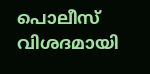പൊലീസ് വിശദമായി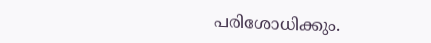പരിശോധിക്കും.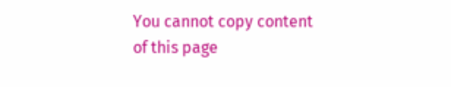You cannot copy content of this page